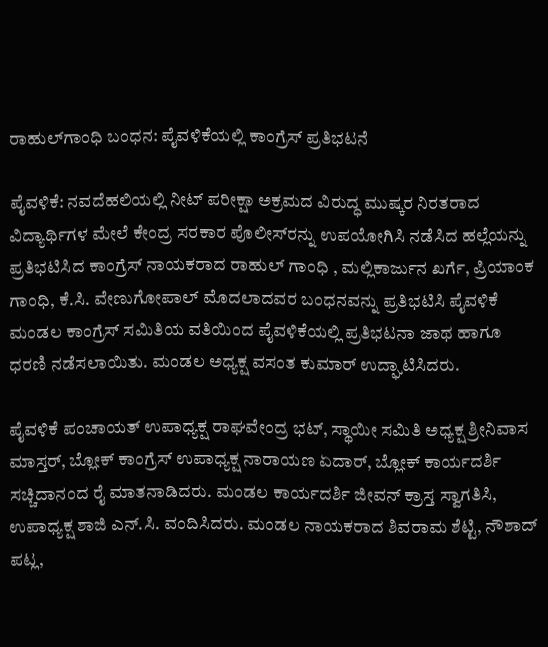ರಾಹುಲ್‌ಗಾಂಧಿ ಬಂಧನ: ಪೈವಳಿಕೆಯಲ್ಲಿ ಕಾಂಗ್ರೆಸ್ ಪ್ರತಿಭಟನೆ

ಪೈವಳಿಕೆ: ನವದೆಹಲಿಯಲ್ಲಿ ನೀಟ್ ಪರೀಕ್ಷಾ ಅಕ್ರಮದ ವಿರುದ್ಧ ಮುಷ್ಕರ ನಿರತರಾದ ವಿದ್ಯಾರ್ಥಿಗಳ ಮೇಲೆ ಕೇಂದ್ರ ಸರಕಾರ ಪೊಲೀಸ್‌ರನ್ನು ಉಪಯೋಗಿಸಿ ನಡೆಸಿದ ಹಲ್ಲೆಯನ್ನು ಪ್ರತಿಭಟಿಸಿದ ಕಾಂಗ್ರೆಸ್ ನಾಯಕರಾದ ರಾಹುಲ್ ಗಾಂಧಿ , ಮಲ್ಲಿಕಾರ್ಜುನ ಖರ್ಗೆ, ಪ್ರಿಯಾಂಕ ಗಾಂಧಿ, ಕೆ.ಸಿ. ವೇಣುಗೋಪಾಲ್ ಮೊದಲಾದವರ ಬಂಧನವನ್ನು ಪ್ರತಿಭಟಿಸಿ ಪೈವಳಿಕೆ ಮಂಡಲ ಕಾಂಗ್ರೆಸ್ ಸಮಿತಿಯ ವತಿಯಿಂದ ಪೈವಳಿಕೆಯಲ್ಲಿ ಪ್ರತಿಭಟನಾ ಜಾಥ ಹಾಗೂ ಧರಣಿ ನಡೆಸಲಾಯಿತು. ಮಂಡಲ ಅಧ್ಯಕ್ಷ ವಸಂತ ಕುಮಾರ್ ಉದ್ಘಾಟಿಸಿದರು.

ಪೈವಳಿಕೆ ಪಂಚಾಯತ್ ಉಪಾಧ್ಯಕ್ಷ ರಾಘವೇಂದ್ರ ಭಟ್, ಸ್ಥಾಯೀ ಸಮಿತಿ ಅಧ್ಯಕ್ಷ ಶ್ರೀನಿವಾಸ ಮಾಸ್ತರ್, ಬ್ಲೋಕ್ ಕಾಂಗ್ರೆಸ್ ಉಪಾಧ್ಯಕ್ಷ ನಾರಾಯಣ ಏದಾರ್, ಬ್ಲೋಕ್ ಕಾರ್ಯದರ್ಶಿ ಸಚ್ಚಿದಾನಂದ ರೈ ಮಾತನಾಡಿದರು. ಮಂಡಲ ಕಾರ್ಯದರ್ಶಿ ಜೀವನ್ ಕ್ರಾಸ್ತ ಸ್ವಾಗತಿಸಿ, ಉಪಾಧ್ಯಕ್ಷ ಶಾಜಿ ಎನ್.ಸಿ. ವಂದಿಸಿದರು. ಮಂಡಲ ನಾಯಕರಾದ ಶಿವರಾಮ ಶೆಟ್ಟಿ, ನೌಶಾದ್ ಪಟ್ಲ,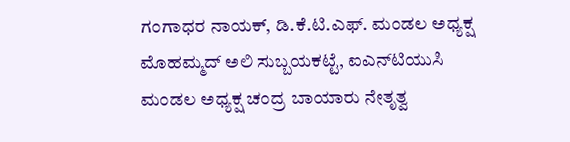ಗಂಗಾಧರ ನಾಯಕ್, ಡಿ.ಕೆ.ಟಿ.ಎಫ್. ಮಂಡಲ ಅಧ್ಯಕ್ಷ ಮೊಹಮ್ಮದ್ ಅಲಿ ಸುಬ್ಬಯಕಟ್ಟೆ, ಐಎನ್‌ಟಿಯುಸಿ ಮಂಡಲ ಅಧ್ಯಕ್ಷ ಚಂದ್ರ ಬಾಯಾರು ನೇತೃತ್ವ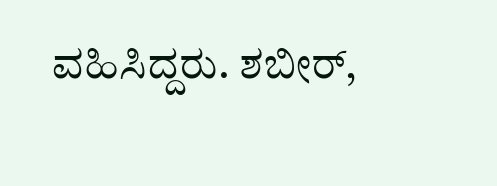ವಹಿಸಿದ್ದರು. ಶಬೀರ್,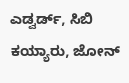ಎಡ್ವರ್ಡ್, ಸಿಬಿ ಕಯ್ಯಾರು, ಜೋನ್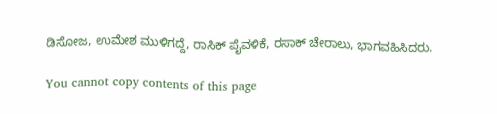ಡಿಸೋಜ, ಉಮೇಶ ಮುಳಿಗದ್ದೆ, ರಾಸಿಕ್ ಪೈವಳಿಕೆ, ರಸಾಕ್ ಚೇರಾಲು, ಭಾಗವಹಿಸಿದರು.

You cannot copy contents of this page